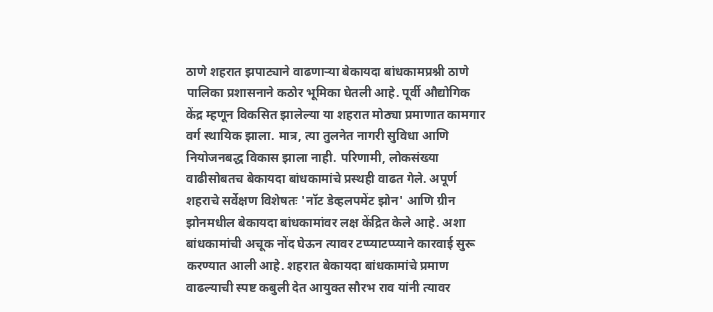ठाणे शहरात झपाट्याने वाढणाऱ्या बेकायदा बांधकामप्रश्नी ठाणे पालिका प्रशासनाने कठोर भूमिका घेतली आहे. पूर्वी औद्योगिक केंद्र म्हणून विकसित झालेल्या या शहरात मोठ्या प्रमाणात कामगार वर्ग स्थायिक झाला. मात्र, त्या तुलनेत नागरी सुविधा आणि नियोजनबद्ध विकास झाला नाही. परिणामी, लोकसंख्या वाढीसोबतच बेकायदा बांधकामांचे प्रस्थही वाढत गेले. अपूर्ण शहराचे सर्वेक्षण विशेषतः 'नॉट डेव्हलपमेंट झोन' आणि ग्रीन झोनमधील बेकायदा बांधकामांवर लक्ष केंद्रित केले आहे. अशा बांधकामांची अचूक नोंद घेऊन त्यावर टप्प्याटप्प्याने कारवाई सुरू करण्यात आली आहे. शहरात बेकायदा बांधकामांचे प्रमाण वाढल्याची स्पष्ट कबुली देत आयुक्त सौरभ राव यांनी त्यावर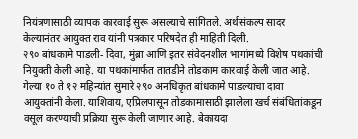नियंत्रणासाठी व्यापक कारवाई सुरू असल्याचे सांगितले. अर्थसंकल्प सादर केल्यानंतर आयुक्त राव यांनी पत्रकार परिषदेत ही माहिती दिली.
२९० बांधकामे पाडली- दिवा, मुंब्रा आणि इतर संवेदनशील भागांमध्ये विशेष पथकांची नियुक्ती केली आहे. या पथकांमार्फत तातडीने तोडकाम कारवाई केली जात आहे. गेल्या १० ते १२ महिन्यांत सुमारे २९० अनधिकृत बांधकामे पाडल्याचा दावा आयुक्तांनी केला. याशिवाय, एप्रिलपासून तोडकामासाठी झालेला खर्च संबंधितांकडून वसूल करण्याची प्रक्रिया सुरू केली जाणार आहे. बेकायदा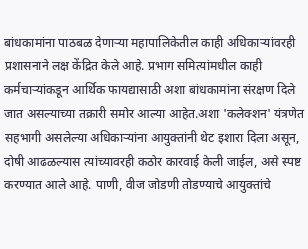बांधकामांना पाठबळ देणाऱ्या महापालिकेतील काही अधिकाऱ्यांवरही प्रशासनाने लक्ष केंद्रित केले आहे. प्रभाग समित्यांमधील काही कर्मचाऱ्यांकडून आर्थिक फायद्यासाठी अशा बांधकामांना संरक्षण दिले जात असल्याच्या तक्रारी समोर आल्या आहेत.अशा 'कलेक्शन' यंत्रणेत सहभागी असलेल्या अधिकाऱ्यांना आयुक्तांनी थेट इशारा दिला असून, दोषी आढळल्यास त्यांच्यावरही कठोर कारवाई केली जाईल, असे स्पष्ट करण्यात आले आहे. पाणी, वीज जोडणी तोडण्याचे आयुक्तांचे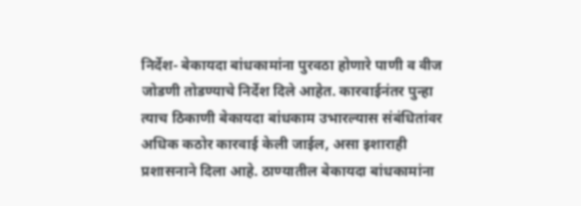निर्देश- बेकायदा बांधकामांना पुरवठा होणारे पाणी व वीज जोडणी तोडण्याचे निर्देश दिले आहेत. कारवाईनंतर पुन्हा त्याच ठिकाणी बेकायदा बांधकाम उभारल्यास संबंधितांवर अधिक कठोर कारवाई केली जाईल, असा इशाराही प्रशासनाने दिला आहे. ठाण्यातील बेकायदा बांधकामांना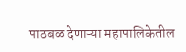पाठबळ देणाऱ्या महापालिकेतील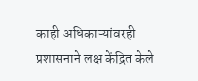काही अधिकाऱ्यांवरही प्रशासनाने लक्ष केंद्रित केले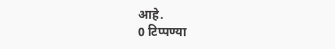आहे.
0 टिप्पण्या